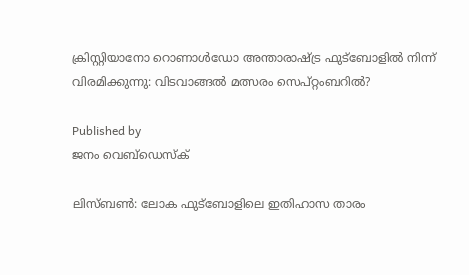ക്രിസ്റ്റിയാനോ റൊണാള്‍ഡോ അന്താരാഷ്‌ട്ര ഫുട്‌ബോളില്‍ നിന്ന് വിരമിക്കുന്നു: വിടവാങ്ങല്‍ മത്സരം സെപ്റ്റംബറില്‍?

Published by
ജനം വെബ്‌ഡെസ്ക്

ലിസ്ബണ്‍: ലോക ഫുട്‌ബോളിലെ ഇതിഹാസ താരം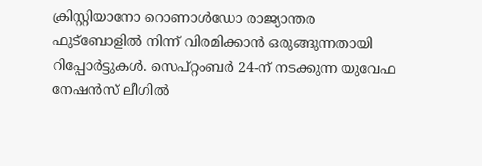ക്രിസ്റ്റിയാനോ റൊണാള്‍ഡോ രാജ്യാന്തര ഫുട്‌ബോളില്‍ നിന്ന് വിരമിക്കാന്‍ ഒരുങ്ങുന്നതായി റിപ്പോര്‍ട്ടുകള്‍. സെപ്റ്റംബര്‍ 24-ന് നടക്കുന്ന യുവേഫ നേഷന്‍സ് ലീഗില്‍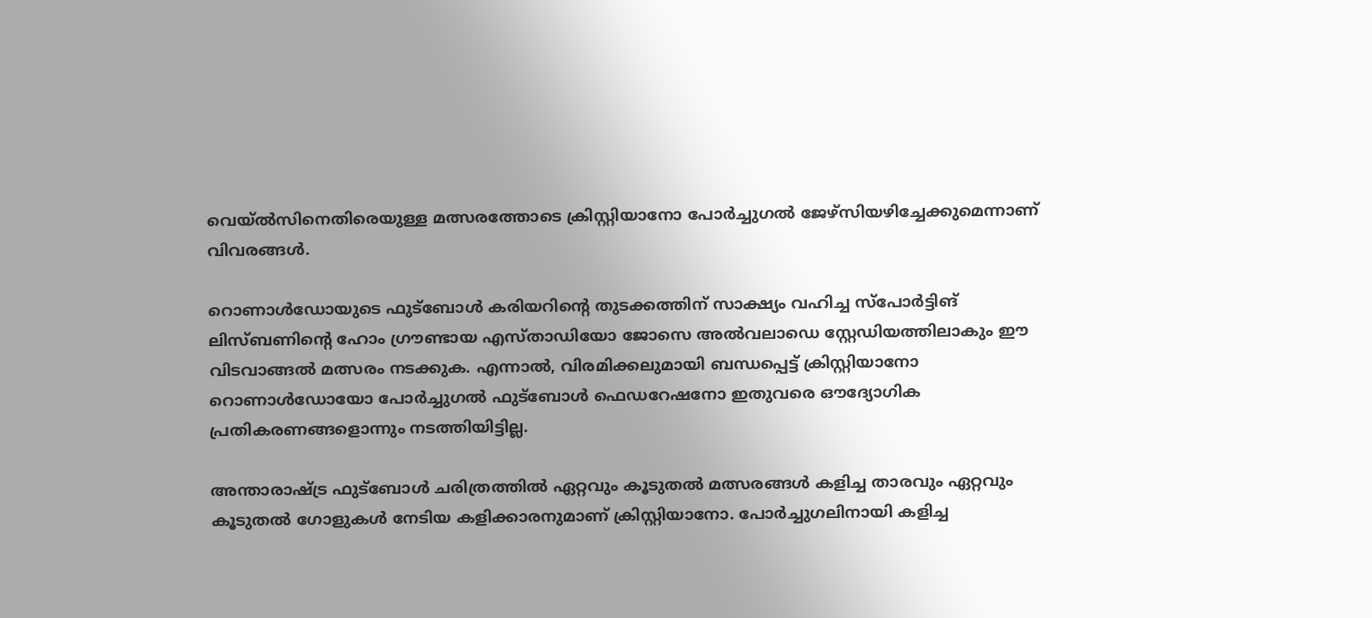വെയ്ല്‍സിനെതിരെയുള്ള മത്സരത്തോടെ ക്രിസ്റ്റിയാനോ പോര്‍ച്ചുഗല്‍ ജേഴ്‌സിയഴിച്ചേക്കുമെന്നാണ് വിവരങ്ങള്‍.

റൊണാള്‍ഡോയുടെ ഫുട്‌ബോള്‍ കരിയറിന്റെ തുടക്കത്തിന് സാക്ഷ്യം വഹിച്ച സ്‌പോര്‍ട്ടിങ് ലിസ്ബണിന്റെ ഹോം ഗ്രൗണ്ടായ എസ്താഡിയോ ജോസെ അല്‍വലാഡെ സ്റ്റേഡിയത്തിലാകും ഈ വിടവാങ്ങല്‍ മത്സരം നടക്കുക. എന്നാല്‍, വിരമിക്കലുമായി ബന്ധപ്പെട്ട് ക്രിസ്റ്റിയാനോ റൊണാള്‍ഡോയോ പോര്‍ച്ചുഗല്‍ ഫുട്‌ബോള്‍ ഫെഡറേഷനോ ഇതുവരെ ഔദ്യോഗിക പ്രതികരണങ്ങളൊന്നും നടത്തിയിട്ടില്ല.

അന്താരാഷ്‌ട്ര ഫുട്‌ബോള്‍ ചരിത്രത്തില്‍ ഏറ്റവും കൂടുതല്‍ മത്സരങ്ങള്‍ കളിച്ച താരവും ഏറ്റവും കൂടുതല്‍ ഗോളുകള്‍ നേടിയ കളിക്കാരനുമാണ് ക്രിസ്റ്റിയാനോ. പോര്‍ച്ചുഗലിനായി കളിച്ച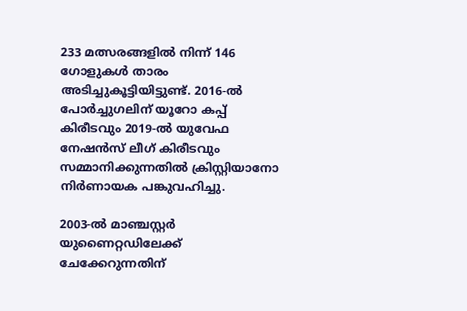233 മത്സരങ്ങളില്‍ നിന്ന് 146 ഗോളുകള്‍ താരം അടിച്ചുകൂട്ടിയിട്ടുണ്ട്. 2016-ല്‍ പോര്‍ച്ചുഗലിന് യൂറോ കപ്പ് കിരീടവും 2019-ല്‍ യുവേഫ നേഷന്‍സ് ലീഗ് കിരീടവും സമ്മാനിക്കുന്നതില്‍ ക്രിസ്റ്റിയാനോ നിര്‍ണായക പങ്കുവഹിച്ചു.

2003-ല്‍ മാഞ്ചസ്റ്റര്‍ യുണൈറ്റഡിലേക്ക് ചേക്കേറുന്നതിന്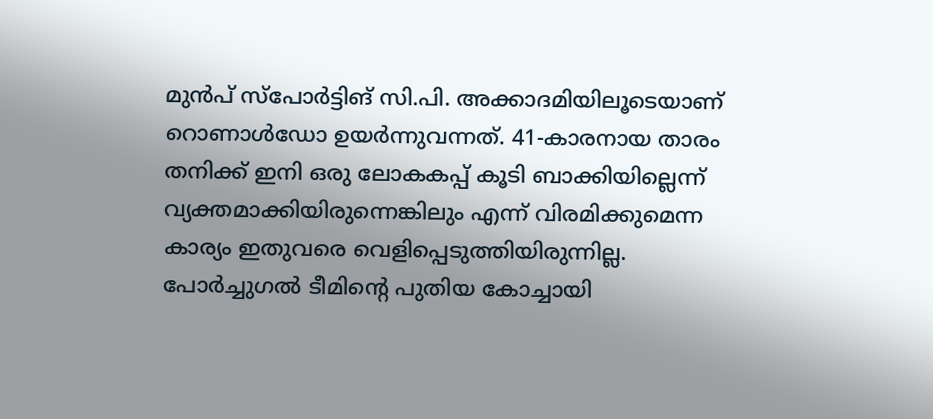മുന്‍പ് സ്‌പോര്‍ട്ടിങ് സി.പി. അക്കാദമിയിലൂടെയാണ് റൊണാള്‍ഡോ ഉയര്‍ന്നുവന്നത്. 41-കാരനായ താരം തനിക്ക് ഇനി ഒരു ലോകകപ്പ് കൂടി ബാക്കിയില്ലെന്ന് വ്യക്തമാക്കിയിരുന്നെങ്കിലും എന്ന് വിരമിക്കുമെന്ന കാര്യം ഇതുവരെ വെളിപ്പെടുത്തിയിരുന്നില്ല. പോര്‍ച്ചുഗല്‍ ടീമിന്റെ പുതിയ കോച്ചായി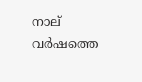നാല് വര്‍ഷത്തെ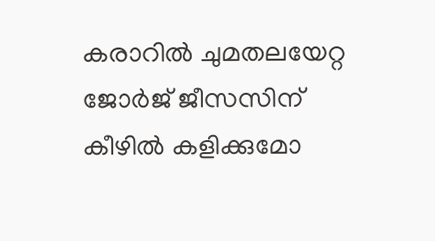കരാറില്‍ ചുമതലയേറ്റ ജോര്‍ജ് ജീസസിന് കീഴില്‍ കളിക്കുമോ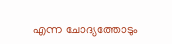എന്ന ചോദ്യത്തോടും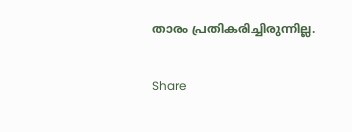താരം പ്രതികരിച്ചിരുന്നില്ല.

Share